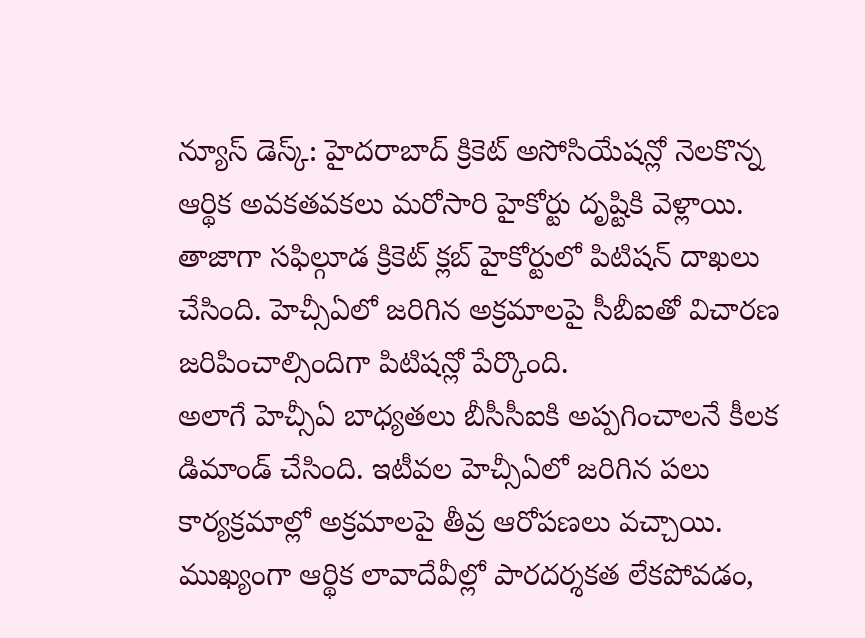న్యూస్ డెస్క్: హైదరాబాద్ క్రికెట్ అసోసియేషన్లో నెలకొన్న ఆర్థిక అవకతవకలు మరోసారి హైకోర్టు దృష్టికి వెళ్లాయి. తాజాగా సఫిల్గూడ క్రికెట్ క్లబ్ హైకోర్టులో పిటిషన్ దాఖలు చేసింది. హెచ్సీఏలో జరిగిన అక్రమాలపై సీబీఐతో విచారణ జరిపించాల్సిందిగా పిటిషన్లో పేర్కొంది.
అలాగే హెచ్సీఏ బాధ్యతలు బీసీసీఐకి అప్పగించాలనే కీలక డిమాండ్ చేసింది. ఇటీవల హెచ్సీఏలో జరిగిన పలు కార్యక్రమాల్లో అక్రమాలపై తీవ్ర ఆరోపణలు వచ్చాయి. ముఖ్యంగా ఆర్థిక లావాదేవీల్లో పారదర్శకత లేకపోవడం,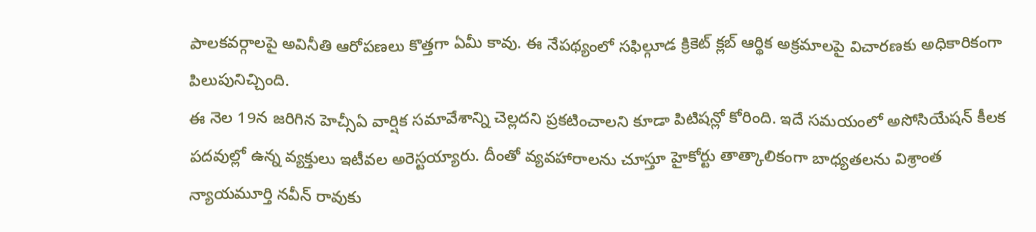పాలకవర్గాలపై అవినీతి ఆరోపణలు కొత్తగా ఏమీ కావు. ఈ నేపథ్యంలో సఫిల్గూడ క్రికెట్ క్లబ్ ఆర్థిక అక్రమాలపై విచారణకు అధికారికంగా పిలుపునిచ్చింది.
ఈ నెల 19న జరిగిన హెచ్సీఏ వార్షిక సమావేశాన్ని చెల్లదని ప్రకటించాలని కూడా పిటిషన్లో కోరింది. ఇదే సమయంలో అసోసియేషన్ కీలక పదవుల్లో ఉన్న వ్యక్తులు ఇటీవల అరెస్టయ్యారు. దీంతో వ్యవహారాలను చూస్తూ హైకోర్టు తాత్కాలికంగా బాధ్యతలను విశ్రాంత న్యాయమూర్తి నవీన్ రావుకు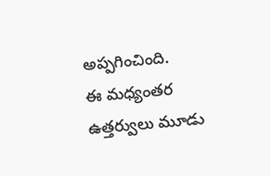అప్పగించింది.
ఈ మధ్యంతర ఉత్తర్వులు మూడు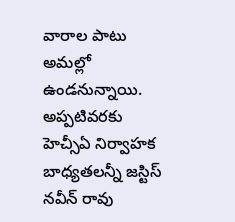వారాల పాటు అమల్లో ఉండనున్నాయి. అప్పటివరకు హెచ్సీఏ నిర్వాహక బాధ్యతలన్నీ జస్టిస్ నవీన్ రావు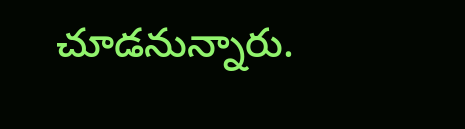చూడనున్నారు.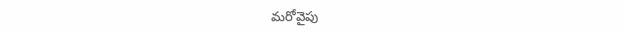మరోవైపు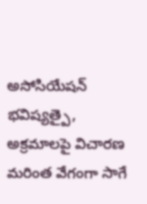అసోసియేషన్ భవిష్యత్పై, అక్రమాలపై విచారణ మరింత వేగంగా సాగే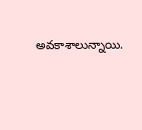అవకాశాలున్నాయి.